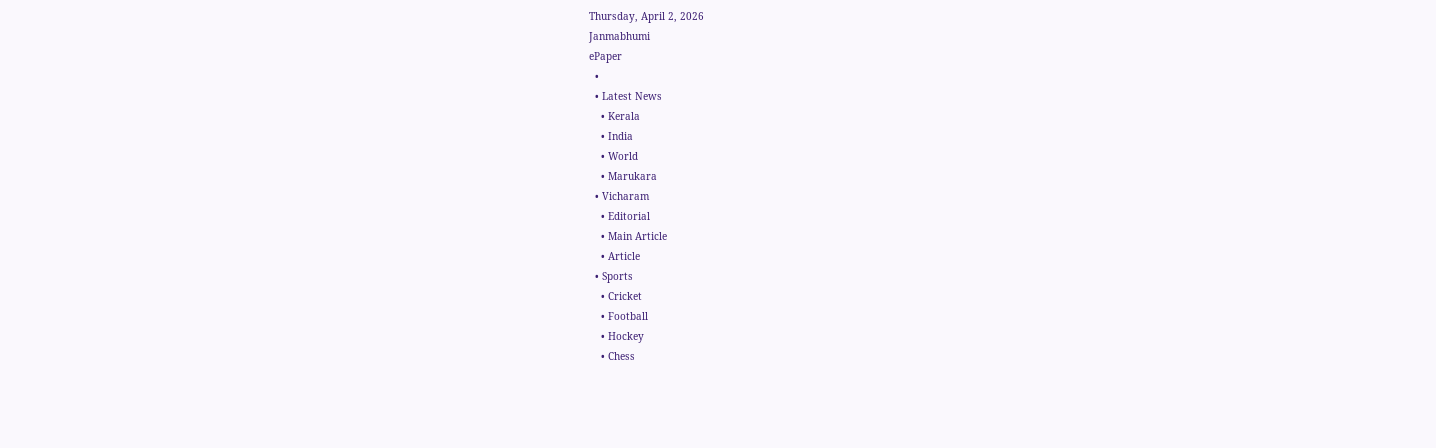Thursday, April 2, 2026
Janmabhumi
ePaper
  •
  • Latest News
    • Kerala
    • India
    • World
    • Marukara
  • Vicharam
    • Editorial
    • Main Article
    • Article
  • Sports
    • Cricket
    • Football
    • Hockey
    • Chess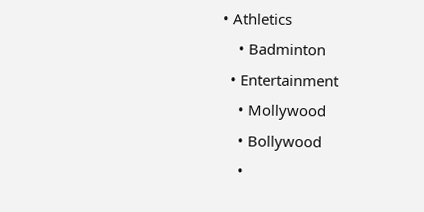• Athletics
    • Badminton
  • Entertainment
    • Mollywood
    • Bollywood
    •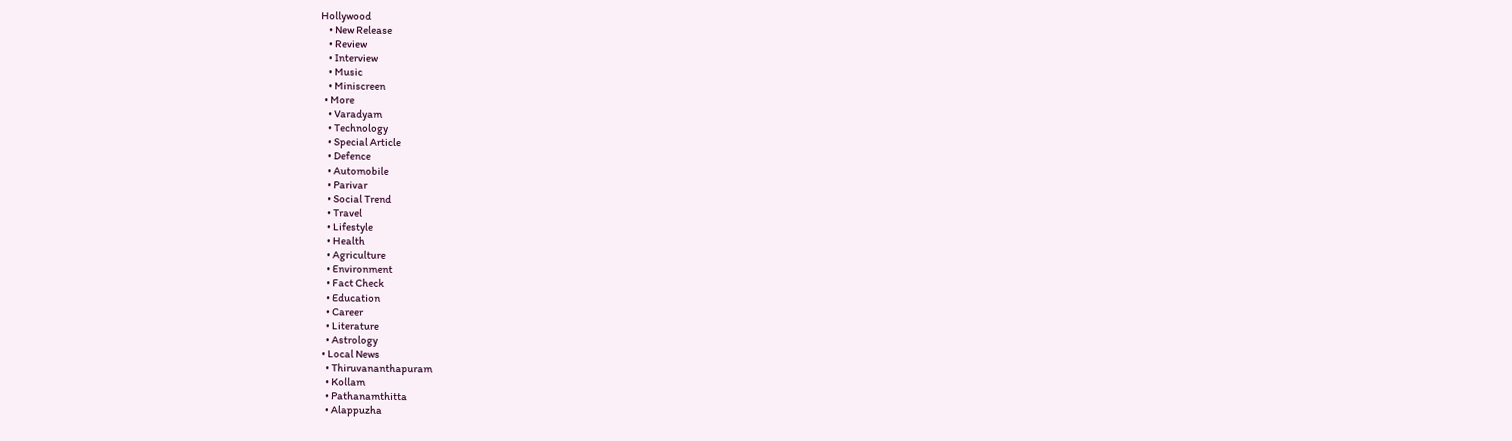Hollywood
    • New Release
    • Review
    • Interview
    • Music
    • Miniscreen
  • More
    • Varadyam
    • Technology
    • Special Article
    • Defence
    • Automobile
    • Parivar
    • Social Trend
    • Travel
    • Lifestyle
    • Health
    • Agriculture
    • Environment
    • Fact Check
    • Education
    • Career
    • Literature
    • Astrology
  • Local News
    • Thiruvananthapuram
    • Kollam
    • Pathanamthitta
    • Alappuzha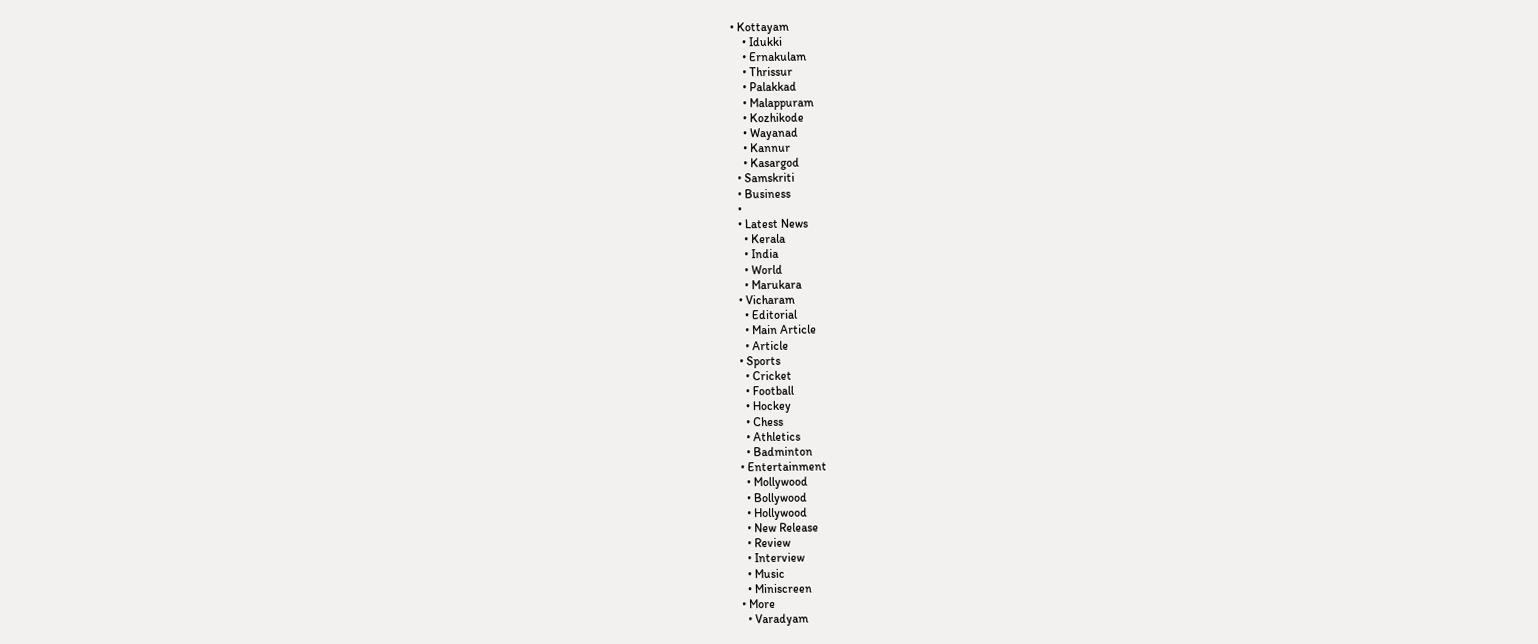• Kottayam
    • Idukki
    • Ernakulam
    • Thrissur
    • Palakkad
    • Malappuram
    • Kozhikode
    • Wayanad
    • Kannur
    • Kasargod
  • Samskriti
  • Business
  •
  • Latest News
    • Kerala
    • India
    • World
    • Marukara
  • Vicharam
    • Editorial
    • Main Article
    • Article
  • Sports
    • Cricket
    • Football
    • Hockey
    • Chess
    • Athletics
    • Badminton
  • Entertainment
    • Mollywood
    • Bollywood
    • Hollywood
    • New Release
    • Review
    • Interview
    • Music
    • Miniscreen
  • More
    • Varadyam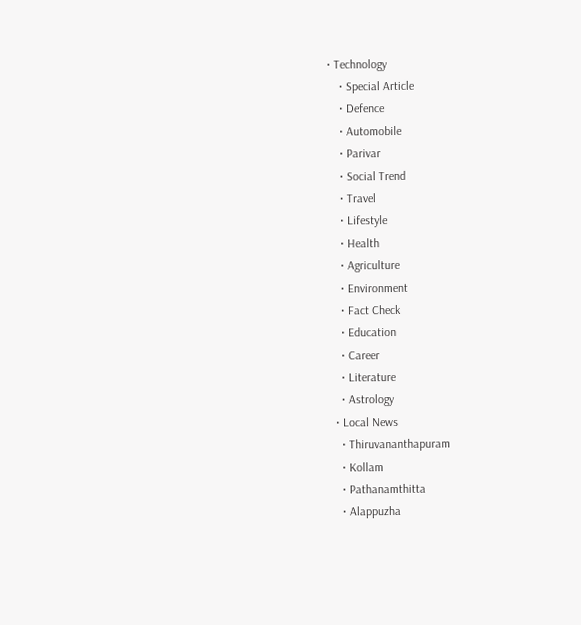• Technology
    • Special Article
    • Defence
    • Automobile
    • Parivar
    • Social Trend
    • Travel
    • Lifestyle
    • Health
    • Agriculture
    • Environment
    • Fact Check
    • Education
    • Career
    • Literature
    • Astrology
  • Local News
    • Thiruvananthapuram
    • Kollam
    • Pathanamthitta
    • Alappuzha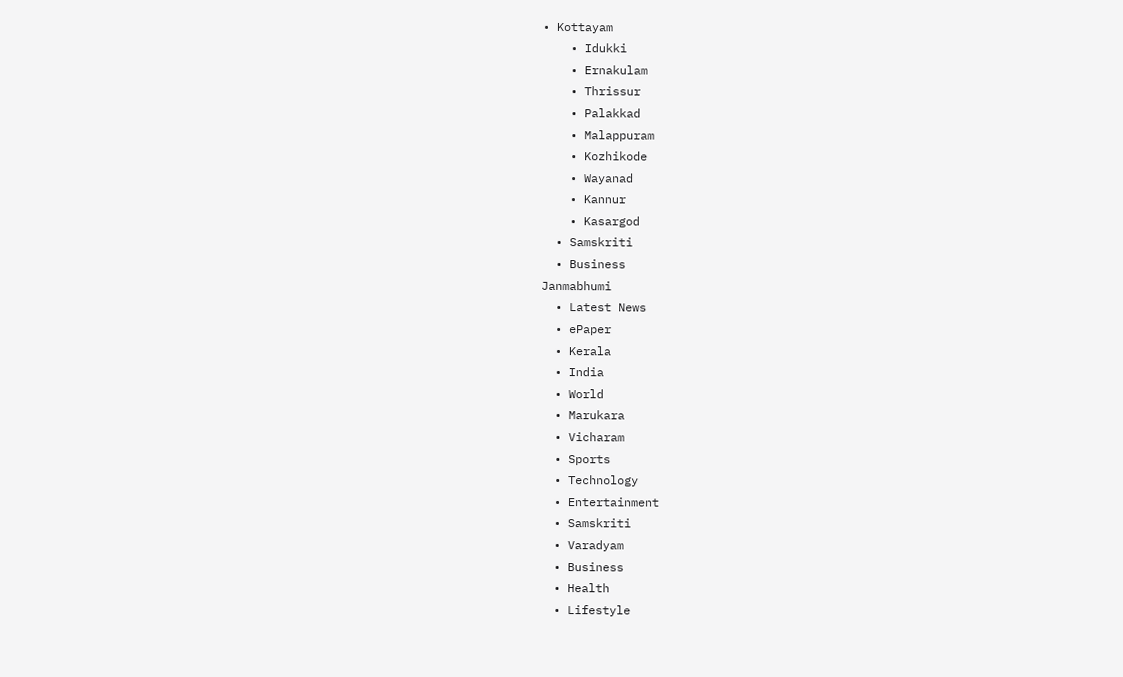• Kottayam
    • Idukki
    • Ernakulam
    • Thrissur
    • Palakkad
    • Malappuram
    • Kozhikode
    • Wayanad
    • Kannur
    • Kasargod
  • Samskriti
  • Business
Janmabhumi
  • Latest News
  • ePaper
  • Kerala
  • India
  • World
  • Marukara
  • Vicharam
  • Sports
  • Technology
  • Entertainment
  • Samskriti
  • Varadyam
  • Business
  • Health
  • Lifestyle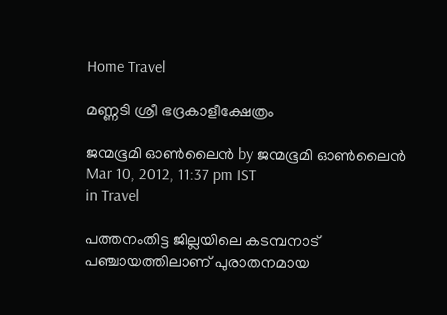Home Travel

മണ്ണടി ശ്രീ ഭദ്രകാളീക്ഷേത്രം

ജന്മഭൂമി ഓണ്‍ലൈന്‍ by ജന്മഭൂമി ഓണ്‍ലൈന്‍
Mar 10, 2012, 11:37 pm IST
in Travel

പത്തനംതിട്ട ജില്ലയിലെ കടമ്പനാട്‌ പഞ്ചായത്തിലാണ്‌ പുരാതനമായ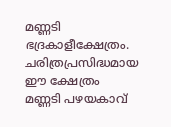മണ്ണടി ഭദ്രകാളീക്ഷേത്രം. ചരിത്രപ്രസിദ്ധമായ ഈ ക്ഷേത്രം മണ്ണടി പഴയകാവ്‌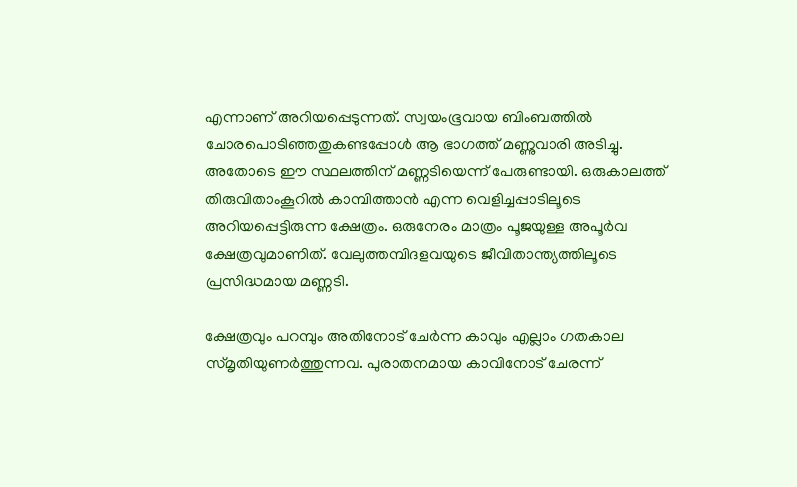എന്നാണ്‌ അറിയപ്പെടുന്നത്‌. സ്വയംഭൂവായ ബിംബത്തില്‍ ചോരപൊടിഞ്ഞതുകണ്ടപ്പോള്‍ ആ ഭാഗത്ത്‌ മണ്ണുവാരി അടിച്ചു. അതോടെ ഈ സ്ഥലത്തിന്‌ മണ്ണടിയെന്ന്‌ പേരുണ്ടായി. ഒരുകാലത്ത്‌ തിരുവിതാംകൂറില്‍ കാമ്പിത്താന്‍ എന്ന വെളിച്ചപ്പാടിലൂടെ അറിയപ്പെട്ടിരുന്ന ക്ഷേത്രം. ഒരുനേരം മാത്രം പൂജയുള്ള അപൂര്‍വ ക്ഷേത്രവുമാണിത്‌. വേലുത്തമ്പിദളവയുടെ ജീവിതാന്ത്യത്തിലൂടെ പ്രസിദ്ധമായ മണ്ണടി.

ക്ഷേത്രവും പറമ്പും അതിനോട്‌ ചേര്‍ന്ന കാവും എല്ലാം ഗതകാല സ്മൃതിയുണര്‍ത്തുന്നവ. പുരാതനമായ കാവിനോട്‌ ചേരന്ന്‌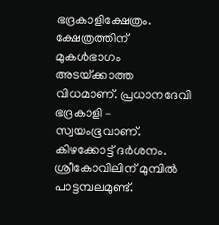ഭദ്രകാളിക്ഷേത്രം. ക്ഷേത്രത്തിന്‌ മുകള്‍ഭാഗം അടയ്‌ക്കാത്ത വിധമാണ്‌. പ്രധാനദേവി ഭദ്രകാളി – സ്വയംഭൂവാണ്‌. കിഴക്കോട്ട്‌ ദര്‍ശനം. ശ്രീകോവിലിന്‌ മുമ്പില്‍ പാട്ടമ്പലമുണ്ട്‌.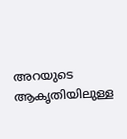അറയുടെ ആകൃതിയിലുള്ള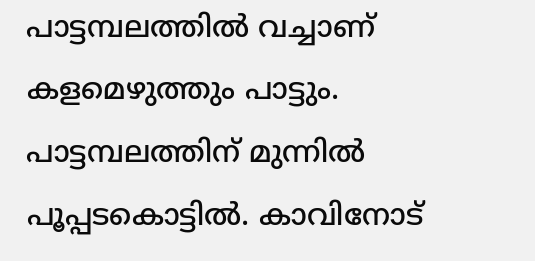പാട്ടമ്പലത്തില്‍ വച്ചാണ്‌ കളമെഴുത്തും പാട്ടും. പാട്ടമ്പലത്തിന്‌ മുന്നില്‍ പൂപ്പടകൊട്ടില്‍. കാവിനോട്‌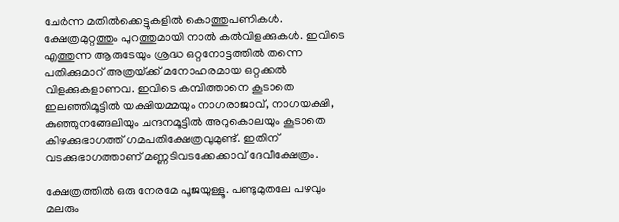ചേര്‍ന്ന മതില്‍ക്കെട്ടുകളില്‍ കൊത്തുപണികള്‍. ക്ഷേത്രമുറ്റത്തും പുറത്തുമായി നാല്‍ കല്‍വിളക്കുകള്‍. ഇവിടെ എത്തുന്ന ആരുടേയും ശ്രദ്ധ ഒറ്റനോട്ടത്തില്‍ തന്നെ പതിക്കുമാറ്‌ അത്രയ്‌ക്ക്‌ മനോഹരമായ ഒറ്റക്കല്‍ വിളക്കുകളാണവ. ഇവിടെ കമ്പിത്താനെ കൂടാതെ ഇലഞ്ഞിമൂട്ടില്‍ യക്ഷിയമ്മയും നാഗരാജാവ്‌, നാഗയക്ഷി, കുഞ്ഞുനങ്ങേലിയും ചന്ദനമൂട്ടില്‍ അറുകൊലയും കൂടാതെ കിഴക്കുഭാഗത്ത്‌ ഗമപതിക്ഷേത്രവുമുണ്ട്‌. ഇതിന്‌ വടക്കുഭാഗത്താണ്‌ മണ്ണടിവടക്കേക്കാവ്‌ ദേവീക്ഷേത്രം.

ക്ഷേത്രത്തില്‍ ഒരു നേരമേ പൂജയുള്ളൂ. പണ്ടുമുതലേ പഴവും മലരും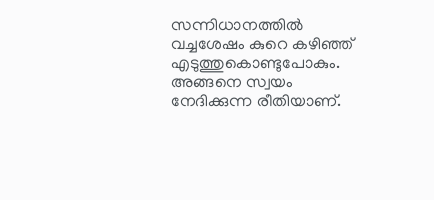സന്നിധാനത്തില്‍ വച്ചശേഷം കുറെ കഴിഞ്ഞ്‌ എടുത്തുകൊണ്ടുപോകും. അങ്ങനെ സ്വയം നേദിക്കുന്ന രീതിയാണ്‌.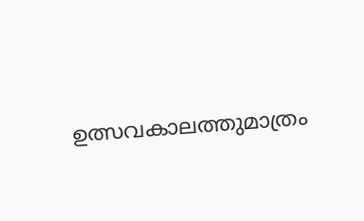ഉത്സവകാലത്തുമാത്രം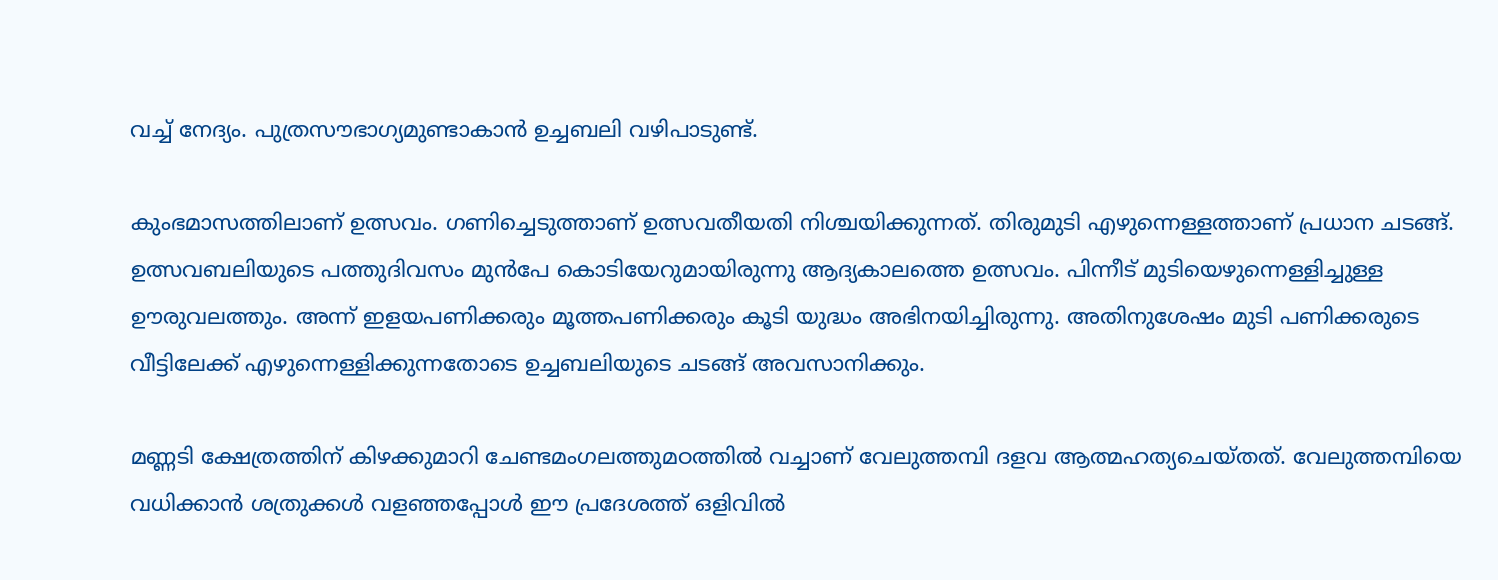വച്ച്‌ നേദ്യം. പുത്രസൗഭാഗ്യമുണ്ടാകാന്‍ ഉച്ചബലി വഴിപാടുണ്ട്‌.

കുംഭമാസത്തിലാണ്‌ ഉത്സവം. ഗണിച്ചെടുത്താണ്‌ ഉത്സവതീയതി നിശ്ചയിക്കുന്നത്‌. തിരുമുടി എഴുന്നെള്ളത്താണ്‌ പ്രധാന ചടങ്ങ്‌. ഉത്സവബലിയുടെ പത്തുദിവസം മുന്‍പേ കൊടിയേറുമായിരുന്നു ആദ്യകാലത്തെ ഉത്സവം. പിന്നീട്‌ മുടിയെഴുന്നെള്ളിച്ചുള്ള ഊരുവലത്തും. അന്ന്‌ ഇളയപണിക്കരും മൂത്തപണിക്കരും കൂടി യുദ്ധം അഭിനയിച്ചിരുന്നു. അതിനുശേഷം മുടി പണിക്കരുടെ വീട്ടിലേക്ക്‌ എഴുന്നെള്ളിക്കുന്നതോടെ ഉച്ചബലിയുടെ ചടങ്ങ്‌ അവസാനിക്കും.

മണ്ണടി ക്ഷേത്രത്തിന്‌ കിഴക്കുമാറി ചേണ്ടമംഗലത്തുമഠത്തില്‍ വച്ചാണ്‌ വേലുത്തമ്പി ദളവ ആത്മഹത്യചെയ്തത്‌. വേലുത്തമ്പിയെ വധിക്കാന്‍ ശത്രുക്കള്‍ വളഞ്ഞപ്പോള്‍ ഈ പ്രദേശത്ത്‌ ഒളിവില്‍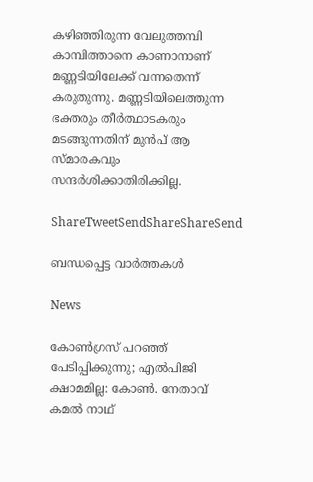കഴിഞ്ഞിരുന്ന വേലുത്തമ്പി കാമ്പിത്താനെ കാണാനാണ്‌ മണ്ണടിയിലേക്ക്‌ വന്നതെന്ന്‌ കരുതുന്നു. മണ്ണടിയിലെത്തുന്ന ഭക്തരും തീര്‍ത്ഥാടകരും മടങ്ങുന്നതിന്‌ മുന്‍പ്‌ ആ സ്മാരകവും സന്ദര്‍ശിക്കാതിരിക്കില്ല.

ShareTweetSendShareShareSend

ബന്ധപ്പെട്ട വാര്‍ത്തകള്‍

News

കോൺഗ്രസ് പറഞ്ഞ് പേടിപ്പിക്കുന്നു; എൽപിജി ക്ഷാമമില്ല: കോൺ. നേതാവ് കമൽ നാഥ്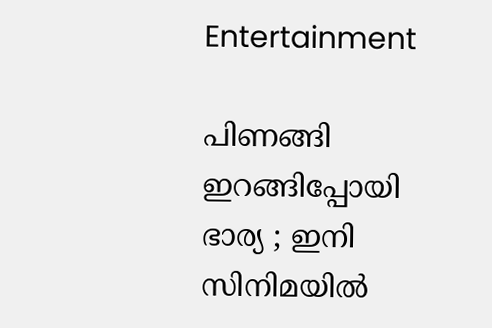Entertainment

പിണങ്ങി ഇറങ്ങിപ്പോയി ഭാര്യ ; ഇനി സിനിമയിൽ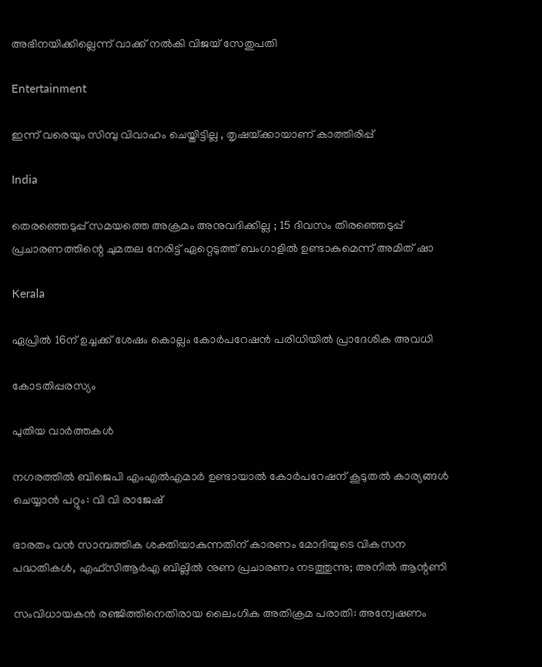അഭിനയിക്കില്ലെന്ന് വാക്ക് നൽകി വിജയ് സേതുപതി

Entertainment

ഇന്ന് വരെയും സിമ്പു വിവാഹം ചെയ്തിട്ടില്ല , തൃഷയ്‌ക്കായാണ് കാത്തിരിപ്പ്

India

തെരഞ്ഞെടുപ്പ് സമയത്തെ അക്രമം അനുവദിക്കില്ല ; 15 ദിവസം തിരഞ്ഞെടുപ്പ് പ്രചാരണത്തിന്റെ ചുമതല നേരിട്ട് ഏറ്റെടുത്ത് ബംഗാളിൽ ഉണ്ടാകുമെന്ന് അമിത് ഷാ

Kerala

ഏപ്രില്‍ 16ന് ഉച്ചക്ക് ശേഷം കൊല്ലം കോര്‍പറേഷന്‍ പരിധിയില്‍ പ്രാദേശിക അവധി

കോടതിപ്പരസ്യം

പുതിയ വാര്‍ത്തകള്‍

നഗരത്തില്‍ ബിജെപി എംഎല്‍എമാര്‍ ഉണ്ടായാല്‍ കോര്‍പറേഷന് കൂടുതല്‍ കാര്യങ്ങള്‍ ചെയ്യാന്‍ പറ്റും: വി വി രാജേഷ്

ഭാരതം വന്‍ സാമ്പത്തിക ശക്തിയാകുന്നതിന് കാരണം മോദിയുടെ വികസന പദ്ധതികള്‍, എഫ്സിആര്‍എ ബില്ലില്‍ നുണ പ്രചാരണം നടത്തുന്നു; അനില്‍ ആന്റണി

സംവിധായകന്‍ രഞ്ജിത്തിനെതിരായ ലൈംഗിക അതിക്രമ പരാതി: അന്വേഷണം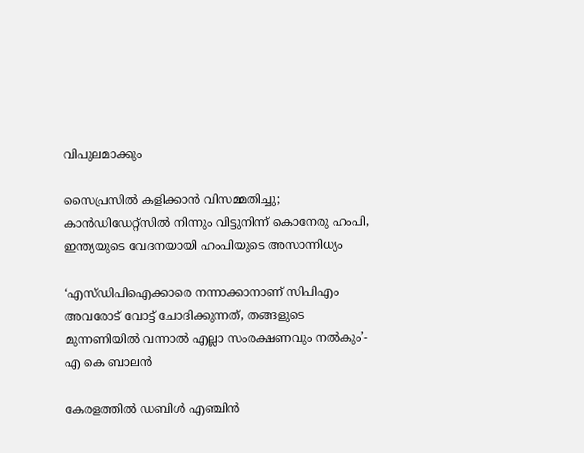വിപുലമാക്കും

സൈപ്രസില്‍ കളിക്കാന്‍ വിസമ്മതിച്ചു; കാന്‍ഡിഡേറ്റ്സില്‍‍ നിന്നും വിട്ടുനിന്ന് കൊനേരു ഹംപി, ഇന്ത്യയുടെ വേദനയായി ഹംപിയുടെ അസാന്നിധ്യം

‘എസ്ഡിപിഐക്കാരെ നന്നാക്കാനാണ് സിപിഎം അവരോട് വോട്ട് ചോദിക്കുന്നത്, തങ്ങളുടെ മുന്നണിയിൽ വന്നാൽ എല്ലാ സംരക്ഷണവും നൽകും’- എ കെ ബാലൻ

കേരളത്തിൽ ഡബിൾ എഞ്ചിൻ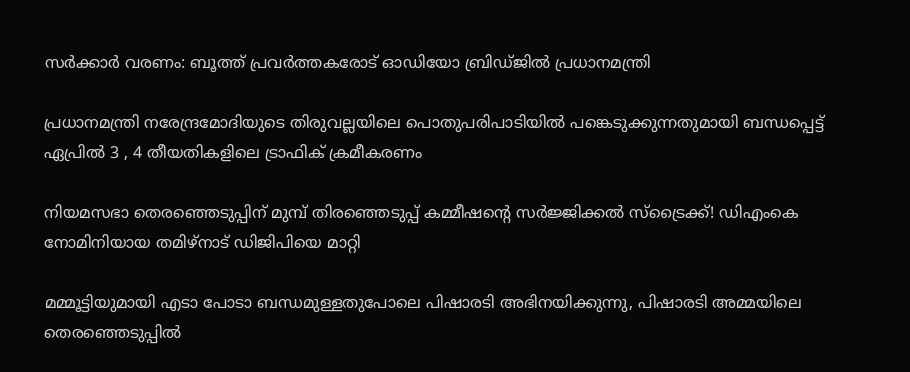സർക്കാർ വരണം: ബൂത്ത് പ്രവർത്തകരോട് ഓഡിയോ ബ്രിഡ്ജിൽ പ്രധാനമന്ത്രി

പ്രധാനമന്ത്രി നരേന്ദ്രമോദിയുടെ തിരുവല്ലയിലെ പൊതുപരിപാടിയില്‍ പങ്കെടുക്കുന്നതുമായി ബന്ധപ്പെട്ട് ഏപ്രില്‍ 3 , 4 തീയതികളിലെ ട്രാഫിക് ക്രമീകരണം

നിയമസഭാ തെരഞ്ഞെടുപ്പിന് മുമ്പ് തിരഞ്ഞെടുപ്പ് കമ്മീഷന്റെ സർജ്ജിക്കൽ സ്ട്രൈക്ക്! ഡിഎംകെ നോമിനിയായ തമിഴ്നാട് ഡിജിപിയെ മാറ്റി

മമ്മൂട്ടിയുമായി എടാ പോടാ ബന്ധമുള്ളതുപോലെ പിഷാരടി അഭിനയിക്കുന്നു, പിഷാരടി അമ്മയിലെ തെരഞ്ഞെടുപ്പില്‍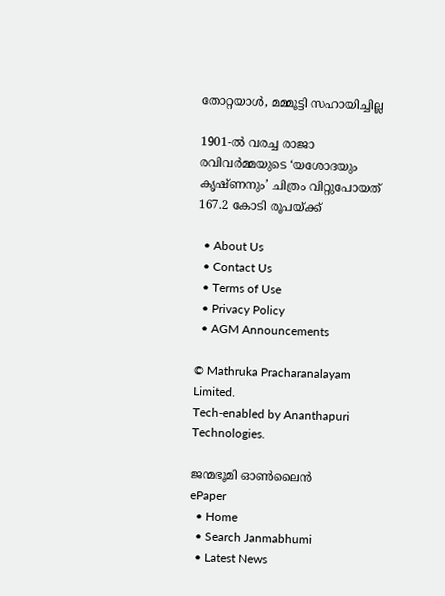തോറ്റയാള്‍, മമ്മൂട്ടി സഹായിച്ചില്ല

1901-ൽ വരച്ച രാജാ രവിവർമ്മയുടെ ‘യശോദയും കൃഷ്ണനും’ ചിത്രം വിറ്റുപോയത് 167.2 കോടി രൂപയ്‌ക്ക്

  • About Us
  • Contact Us
  • Terms of Use
  • Privacy Policy
  • AGM Announcements

© Mathruka Pracharanalayam Limited.
Tech-enabled by Ananthapuri Technologies.

ജന്മഭൂമി ഓണ്‍ലൈന്‍
ePaper
  • Home
  • Search Janmabhumi
  • Latest News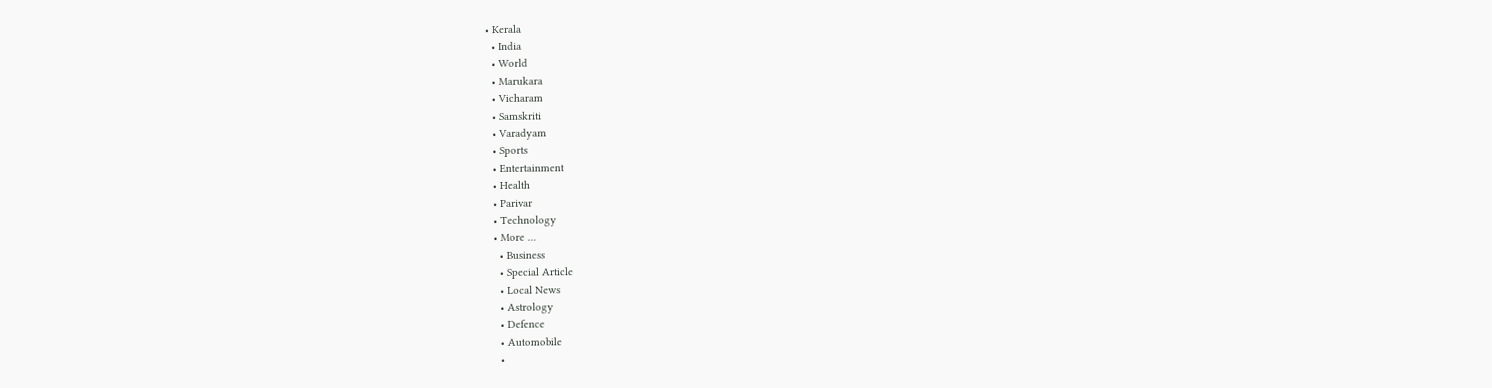• Kerala
  • India
  • World
  • Marukara
  • Vicharam
  • Samskriti
  • Varadyam
  • Sports
  • Entertainment
  • Health
  • Parivar
  • Technology
  • More …
    • Business
    • Special Article
    • Local News
    • Astrology
    • Defence
    • Automobile
    •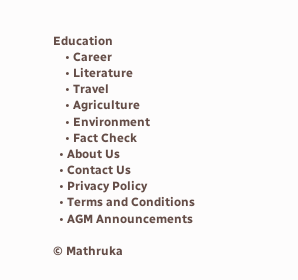Education
    • Career
    • Literature
    • Travel
    • Agriculture
    • Environment
    • Fact Check
  • About Us
  • Contact Us
  • Privacy Policy
  • Terms and Conditions
  • AGM Announcements

© Mathruka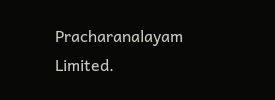Pracharanalayam Limited.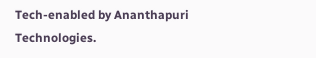Tech-enabled by Ananthapuri Technologies.